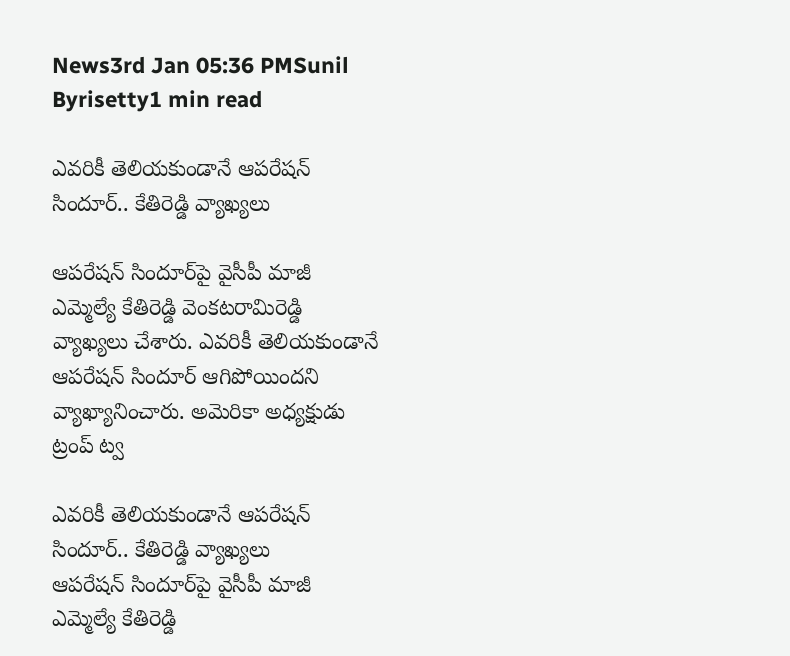News3rd Jan 05:36 PMSunil Byrisetty1 min read

ఎవరికీ తెలియకుండానే ఆపరేషన్ సిందూర్‌.. కేతిరెడ్డి వ్యాఖ్యలు

ఆపరేషన్ సిందూర్‌పై వైసీపీ మాజీ ఎమ్మెల్యే కేతిరెడ్డి వెంకటరామిరెడ్డి వ్యాఖ్యలు చేశారు. ఎవరికీ తెలియకుండానే ఆపరేషన్ సిందూర్ ఆగిపోయిందని వ్యాఖ్యానించారు. అమెరికా అధ్యక్షుడు ట్రంప్ ట్వ

ఎవరికీ తెలియకుండానే ఆపరేషన్ సిందూర్‌.. కేతిరెడ్డి వ్యాఖ్యలు
ఆపరేషన్ సిందూర్‌పై వైసీపీ మాజీ ఎమ్మెల్యే కేతిరెడ్డి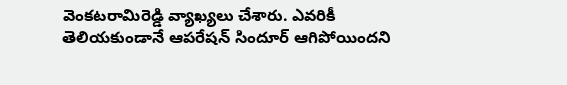వెంకటరామిరెడ్డి వ్యాఖ్యలు చేశారు. ఎవరికీ తెలియకుండానే ఆపరేషన్ సిందూర్ ఆగిపోయిందని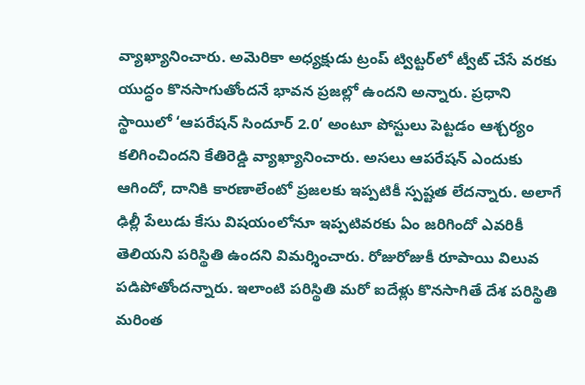వ్యాఖ్యానించారు. అమెరికా అధ్యక్షుడు ట్రంప్ ట్విట్టర్‌లో ట్వీట్ చేసే వరకు యుద్ధం కొనసాగుతోందనే భావన ప్రజల్లో ఉందని అన్నారు. ప్రధాని స్థాయిలో ‘ఆపరేషన్ సిందూర్ 2.0’ అంటూ పోస్టులు పెట్టడం ఆశ్చర్యం కలిగించిందని కేతిరెడ్డి వ్యాఖ్యానించారు. అసలు ఆపరేషన్ ఎందుకు ఆగిందో, దానికి కారణాలేంటో ప్రజలకు ఇప్పటికీ స్పష్టత లేదన్నారు. అలాగే ఢిల్లీ పేలుడు కేసు విషయంలోనూ ఇప్పటివరకు ఏం జరిగిందో ఎవరికీ తెలియని పరిస్థితి ఉందని విమర్శించారు. రోజురోజుకీ రూపాయి విలువ పడిపోతోందన్నారు. ఇలాంటి పరిస్థితి మరో ఐదేళ్లు కొనసాగితే దేశ పరిస్థితి మరింత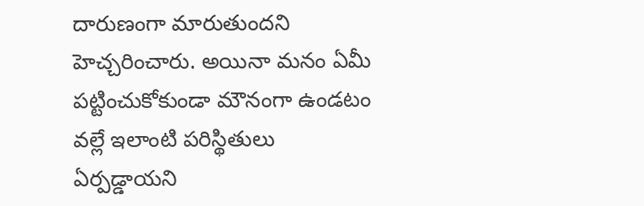దారుణంగా మారుతుందని హెచ్చరించారు. అయినా మనం ఏమీ పట్టించుకోకుండా మౌనంగా ఉండటం వల్లే ఇలాంటి పరిస్థితులు ఏర్పడ్డాయని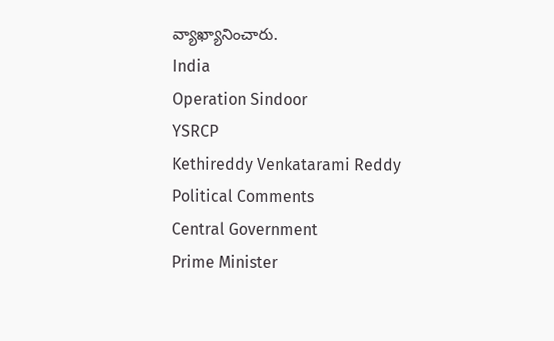వ్యాఖ్యానించారు.
India
Operation Sindoor
YSRCP
Kethireddy Venkatarami Reddy
Political Comments
Central Government
Prime Minister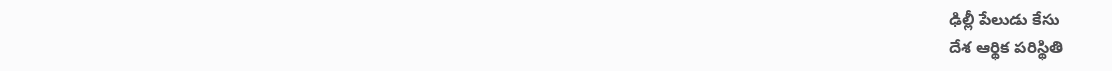ఢిల్లీ పేలుడు కేసు
దేశ ఆర్థిక పరిస్థితి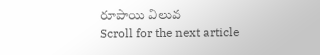రూపాయి విలువ
Scroll for the next article